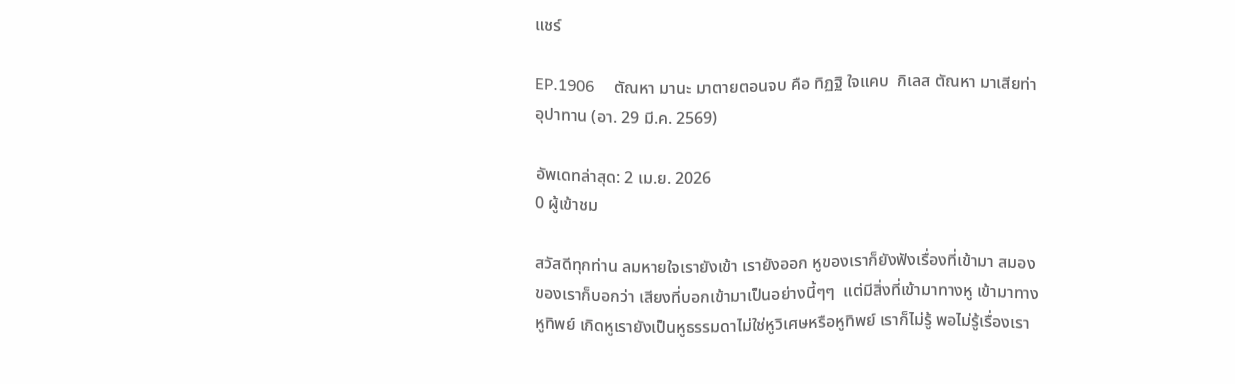แชร์

EP.1906     ตัณหา มานะ มาตายตอนจบ คือ ทิฏฐิ ใจแคบ  กิเลส ตัณหา มาเสียท่า อุปาทาน (อา. 29 มี.ค. 2569)

อัพเดทล่าสุด: 2 เม.ย. 2026
0 ผู้เข้าชม

สวัสดีทุกท่าน ลมหายใจเรายังเข้า เรายังออก หูของเราก็ยังฟังเรื่องที่เข้ามา สมองของเราก็บอกว่า เสียงที่บอกเข้ามาเป็นอย่างนี้ๆๆ  แต่มีสิ่งที่เข้ามาทางหู เข้ามาทางหูทิพย์ เกิดหูเรายังเป็นหูธรรมดาไม่ใช่หูวิเศษหรือหูทิพย์ เราก็ไม่รู้ พอไม่รู้เรื่องเรา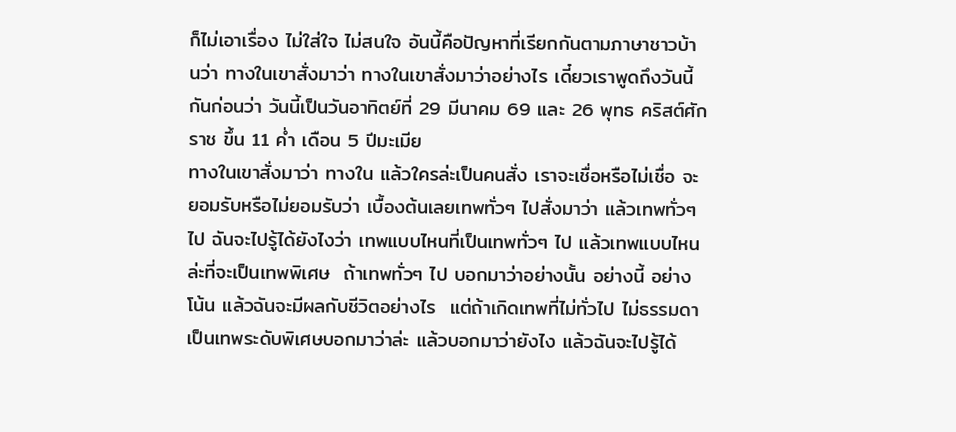ก็ไม่เอาเรื่อง ไม่ใส่ใจ ไม่สนใจ อันนี้คือปัญหาที่เรียกกันตามภาษาชาวบ้านว่า ทางในเขาสั่งมาว่า ทางในเขาสั่งมาว่าอย่างไร เดี๋ยวเราพูดถึงวันนี้กันก่อนว่า วันนี้เป็นวันอาทิตย์ที่ 29 มีนาคม 69 และ 26 พุทธ คริสต์ศักราช ขึ้น 11 ค่ำ เดือน 5 ปีมะเมีย
ทางในเขาสั่งมาว่า ทางใน แล้วใครล่ะเป็นคนสั่ง เราจะเชื่อหรือไม่เชื่อ จะยอมรับหรือไม่ยอมรับว่า เบื้องต้นเลยเทพทั่วๆ ไปสั่งมาว่า แล้วเทพทั่วๆ ไป ฉันจะไปรู้ได้ยังไงว่า เทพแบบไหนที่เป็นเทพทั่วๆ ไป แล้วเทพแบบไหนล่ะที่จะเป็นเทพพิเศษ  ถ้าเทพทั่วๆ ไป บอกมาว่าอย่างนั้น อย่างนี้ อย่างโน้น แล้วฉันจะมีผลกับชีวิตอย่างไร  แต่ถ้าเกิดเทพที่ไม่ทั่วไป ไม่ธรรมดา เป็นเทพระดับพิเศษบอกมาว่าล่ะ แล้วบอกมาว่ายังไง แล้วฉันจะไปรู้ได้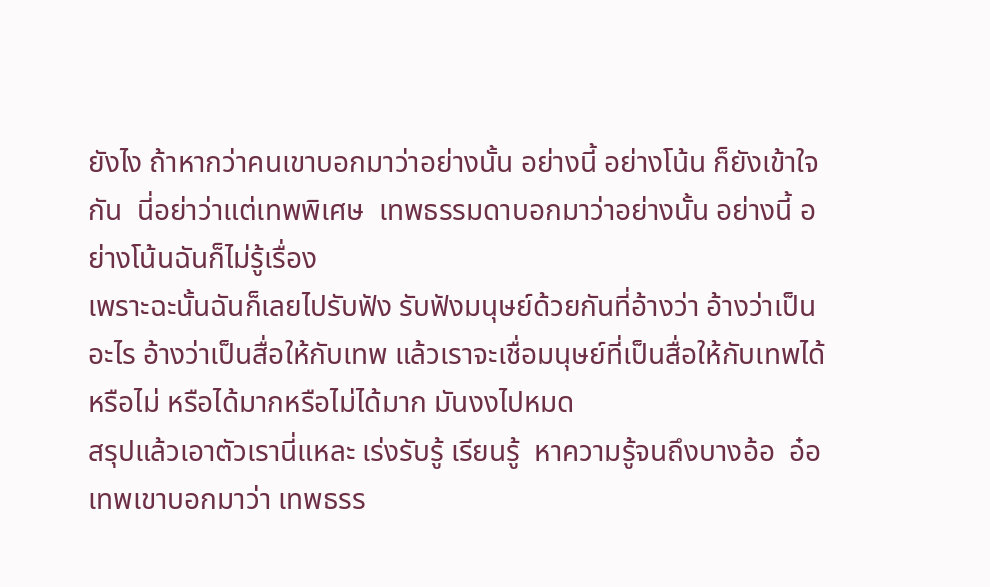ยังไง ถ้าหากว่าคนเขาบอกมาว่าอย่างนั้น อย่างนี้ อย่างโน้น ก็ยังเข้าใจกัน  นี่อย่าว่าแต่เทพพิเศษ  เทพธรรมดาบอกมาว่าอย่างนั้น อย่างนี้ อย่างโน้นฉันก็ไม่รู้เรื่อง
เพราะฉะนั้นฉันก็เลยไปรับฟัง รับฟังมนุษย์ด้วยกันที่อ้างว่า อ้างว่าเป็นอะไร อ้างว่าเป็นสื่อให้กับเทพ แล้วเราจะเชื่อมนุษย์ที่เป็นสื่อให้กับเทพได้หรือไม่ หรือได้มากหรือไม่ได้มาก มันงงไปหมด
สรุปแล้วเอาตัวเรานี่แหละ เร่งรับรู้ เรียนรู้  หาความรู้จนถึงบางอ้อ  อ๋อ เทพเขาบอกมาว่า เทพธรร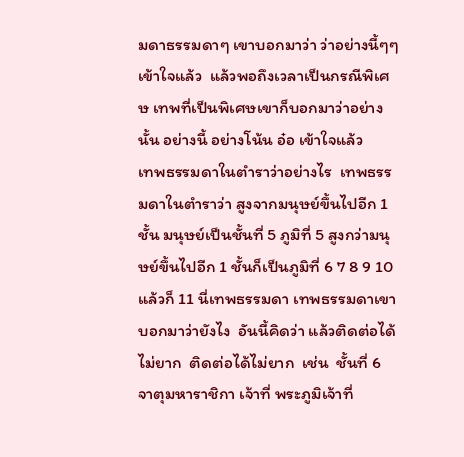มดาธรรมดาๆ เขาบอกมาว่า ว่าอย่างนี้ๆๆ  เข้าใจแล้ว  แล้วพอถึงเวลาเป็นกรณีพิเศษ เทพที่เป็นพิเศษเขาก็บอกมาว่าอย่างนั้น อย่างนี้ อย่างโน้น อ๋อ เข้าใจแล้ว
เทพธรรมดาในตำราว่าอย่างไร  เทพธรรมดาในตำราว่า สูงจากมนุษย์ขึ้นไปอีก 1 ชั้น มนุษย์เป็นชั้นที่ 5 ภูมิที่ 5 สูงกว่ามนุษย์ขึ้นไปอีก 1 ชั้นก็เป็นภูมิที่ 6 7 8 9 10 แล้วก็ 11 นี่เทพธรรมดา เทพธรรมดาเขาบอกมาว่ายังไง  อันนี้คิดว่า แล้วติดต่อได้ไม่ยาก  ติดต่อได้ไม่ยาก  เช่น  ชั้นที่ 6 จาตุมหาราชิกา เจ้าที่ พระภูมิเจ้าที่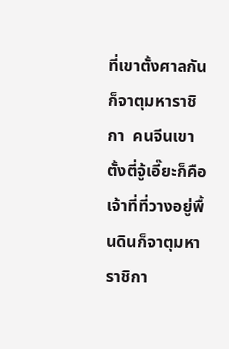ที่เขาตั้งศาลกันก็จาตุมหาราชิกา  คนจีนเขาตั้งตี่จู้เอี๊ยะก็คือ เจ้าที่ที่วางอยู่พื้นดินก็จาตุมหาราชิกา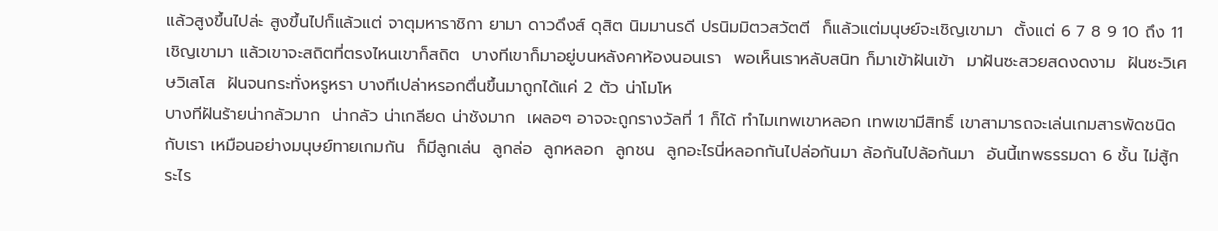แล้วสูงขึ้นไปล่ะ สูงขึ้นไปก็แล้วแต่ จาตุมหาราชิกา ยามา ดาวดึงส์ ดุสิต นิมมานรดี ปรนิมมิตวสวัตตี  ก็แล้วแต่มนุษย์จะเชิญเขามา  ตั้งแต่ 6 7 8 9 10 ถึง 11 เชิญเขามา แล้วเขาจะสถิตที่ตรงไหนเขาก็สถิต  บางทีเขาก็มาอยู่บนหลังคาห้องนอนเรา  พอเห็นเราหลับสนิท ก็มาเข้าฝันเข้า  มาฝันซะสวยสดงดงาม  ฝันซะวิเศษวิเสโส  ฝันจนกระทั่งหรูหรา บางทีเปล่าหรอกตื่นขึ้นมาถูกได้แค่ 2 ตัว น่าโมโห
บางทีฝันร้ายน่ากลัวมาก  น่ากลัว น่าเกลียด น่าชังมาก  เผลอๆ อาจจะถูกรางวัลที่ 1 ก็ได้ ทำไมเทพเขาหลอก เทพเขามีสิทธิ์ เขาสามารถจะเล่นเกมสารพัดชนิดกับเรา เหมือนอย่างมนุษย์ทายเกมกัน  ก็มีลูกเล่น  ลูกล่อ  ลูกหลอก  ลูกชน  ลูกอะไรนี่หลอกกันไปล่อกันมา ล้อกันไปล้อกันมา  อันนี้เทพธรรมดา 6 ชั้น ไม่สู้กระไร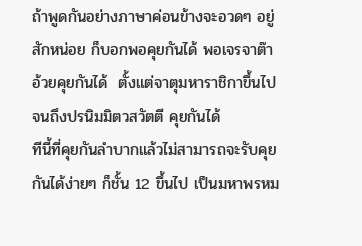ถ้าพูดกันอย่างภาษาค่อนข้างจะอวดๆ อยู่สักหน่อย ก็บอกพอคุยกันได้ พอเจรจาต๊าอ้วยคุยกันได้  ตั้งแต่จาตุมหาราชิกาขึ้นไปจนถึงปรนิมมิตวสวัตตี คุยกันได้
ทีนี้ที่คุยกันลำบากแล้วไม่สามารถจะรับคุยกันได้ง่ายๆ ก็ชั้น 12 ขึ้นไป เป็นมหาพรหม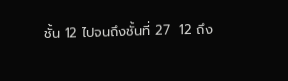ชั้น 12 ไปจนถึงชั้นที่ 27  12 ถึง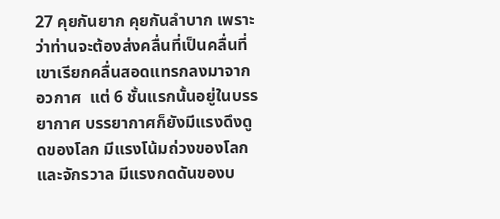27 คุยกันยาก คุยกันลำบาก เพราะว่าท่านจะต้องส่งคลื่นที่เป็นคลื่นที่เขาเรียกคลื่นสอดแทรกลงมาจากอวกาศ  แต่ 6 ชั้นแรกนั้นอยู่ในบรรยากาศ บรรยากาศก็ยังมีแรงดึงดูดของโลก มีแรงโน้มถ่วงของโลกและจักรวาล มีแรงกดดันของบ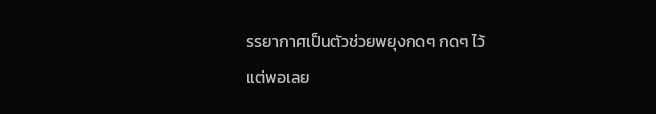รรยากาศเป็นตัวช่วยพยุงกดๆ กดๆ ไว้
แต่พอเลย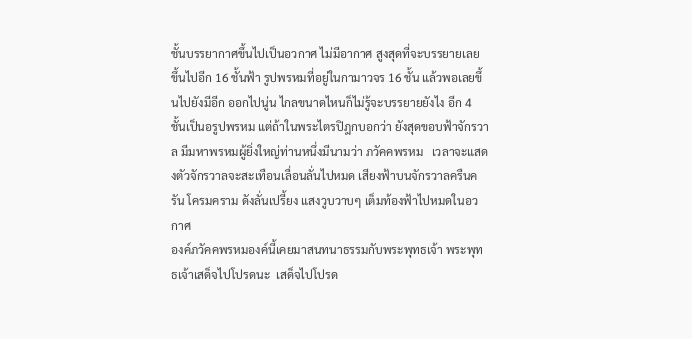ชั้นบรรยากาศขึ้นไปเป็นอวกาศ ไม่มีอากาศ สูงสุดที่จะบรรยายเลย ขึ้นไปอีก 16 ชั้นฟ้า รูปพรหมที่อยู่ในกามาวจร 16 ชั้น แล้วพอเลยขึ้นไปยังมีอีก ออกไปนู่น ไกลขนาดไหนก็ไม่รู้จะบรรยายยังไง อีก 4 ชั้นเป็นอรูปพรหม แต่ถ้าในพระไตรปิฎกบอกว่า ยังสุดขอบฟ้าจักรวาล มีมหาพรหมผู้ยิ่งใหญ่ท่านหนึ่งมีนามว่า ภวัคคพรหม   เวลาจะแสดงตัวจักรวาลจะสะเทือนเลื่อนลั่นไปหมด เสียงฟ้าบนจักรวาลครืนครัน โครมคราม ดังลั่นเปรี้ยง แสงวูบวาบๆ เต็มท้องฟ้าไปหมดในอวกาศ
องค์ภวัคคพรหมองค์นี้เคยมาสนทนาธรรมกับพระพุทธเจ้า พระพุทธเจ้าเสด็จไปโปรดนะ  เสด็จไปโปรด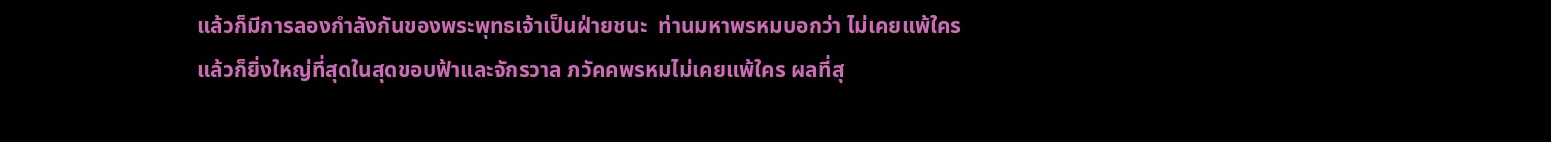แล้วก็มีการลองกำลังกันของพระพุทธเจ้าเป็นฝ่ายชนะ  ท่านมหาพรหมบอกว่า ไม่เคยแพ้ใครแล้วก็ยิ่งใหญ่ที่สุดในสุดขอบฟ้าและจักรวาล ภวัคคพรหมไม่เคยแพ้ใคร ผลที่สุ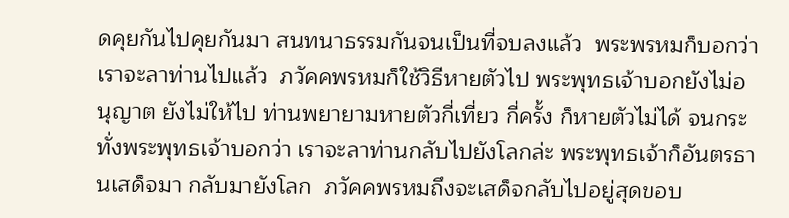ดคุยกันไปคุยกันมา สนทนาธรรมกันจนเป็นที่จบลงแล้ว  พระพรหมก็บอกว่า เราจะลาท่านไปแล้ว  ภวัคคพรหมก็ใช้วิธีหายตัวไป พระพุทธเจ้าบอกยังไม่อนุญาต ยังไม่ให้ไป ท่านพยายามหายตัวกี่เที่ยว กี่ครั้ง ก็หายตัวไม่ได้ จนกระทั่งพระพุทธเจ้าบอกว่า เราจะลาท่านกลับไปยังโลกล่ะ พระพุทธเจ้าก็อันตรธานเสด็จมา กลับมายังโลก  ภวัคคพรหมถึงจะเสด็จกลับไปอยู่สุดขอบ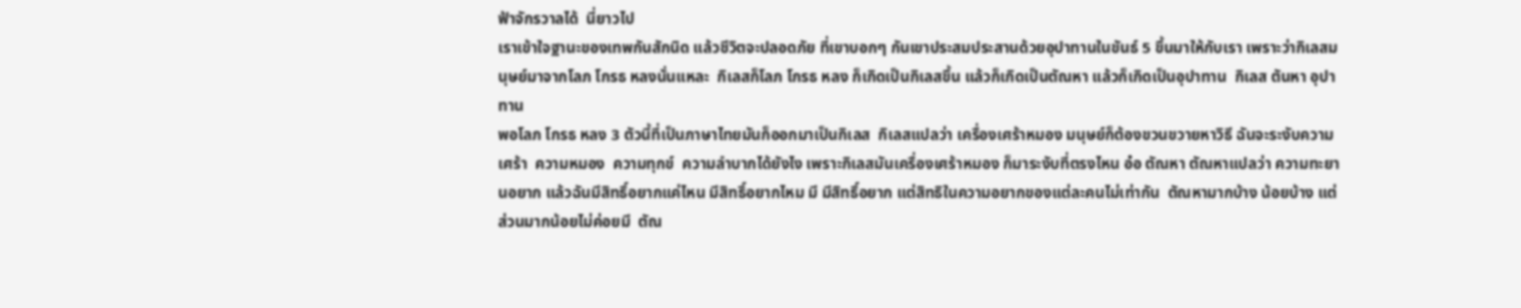ฟ้าจักรวาลได้  นี่ยาวไป
เราเข้าใจฐานะของเทพกันสักนิด แล้วชีวิตจะปลอดภัย ที่เขาบอกๆ กันเขาประสมประสานด้วยอุปาทานในขันธ์ 5 ขึ้นมาให้กับเรา เพราะว่ากิเลสมนุษย์มาจากโลภ โกรธ หลงนั่นแหละ  กิเลสก็โลภ โกรธ หลง ก็เกิดเป็นกิเลสขึ้น แล้วก็เกิดเป็นตัณหา แล้วก็เกิดเป็นอุปาทาน  กิเลส ตันหา อุปาทาน
พอโลภ โกรธ หลง 3 ตัวนี้ที่เป็นภาษาไทยมันก็ออกมาเป็นกิเลส  กิเลสแปลว่า เครื่องเศร้าหมอง มนุษย์ก็ต้องขวนขวายหาวิธี ฉันจะระงับความเศร้า  ความหมอง  ความทุกข์  ความลำบากได้ยังไง เพราะกิเลสมันเครื่องเศร้าหมอง ก็มาระงับที่ตรงไหน อ๋อ ตัณหา ตัณหาแปลว่า ความทะยานอยาก แล้วฉันมีสิทธิ์อยากแค่ไหน มีสิทธิ์อยากไหม มี มีสิทธิ์อยาก แต่สิทธิในความอยากของแต่ละคนไม่เท่ากัน  ตัณหามากบ้าง น้อยบ้าง แต่ส่วนมากน้อยไม่ค่อยมี  ตัณ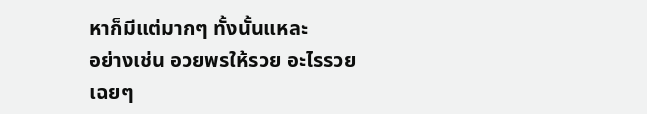หาก็มีแต่มากๆ ทั้งนั้นแหละ
อย่างเช่น อวยพรให้รวย อะไรรวยเฉยๆ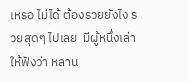เหรอ ไม่ได้ ต้องรวยยังไง รวยสุดๆ ไปเลย  มีผู้หนึ่งเล่าให้ฟังว่า หลาน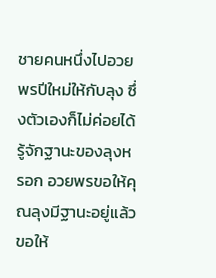ชายคนหนึ่งไปอวยพรปีใหม่ให้กับลุง ซึ่งตัวเองก็ไม่ค่อยได้รู้จักฐานะของลุงหรอก อวยพรขอให้คุณลุงมีฐานะอยู่แล้ว ขอให้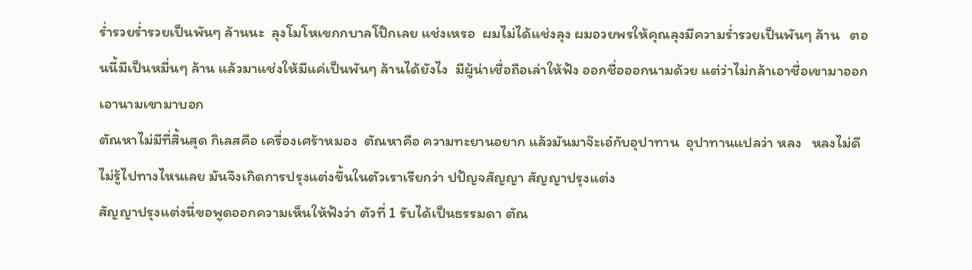ร่ำรวยร่ำรวยเป็นพันๆ ล้านนะ  ลุงโมโหเขกกบาลโป๊กเลย แช่งเหรอ  ผมไม่ได้แช่งลุง ผมอวยพรให้คุณลุงมีความร่ำรวยเป็นพันๆ ล้าน   ตอนนี้มีเป็นหมื่นๆ ล้าน แล้วมาแช่งให้มีแค่เป็นพันๆ ล้านได้ยังไง  มีผู้น่าเชื่อถือเล่าให้ฟัง ออกชื่อออกนามด้วย แต่ว่าไม่กล้าเอาชื่อเขามาออก เอานามเขามาบอก
ตัณหาไม่มีที่สิ้นสุด กิเลสคือ เครื่องเศร้าหมอง  ตัณหาคือ ความทะยานอยาก แล้วมันมาจ๊ะเอ๋กับอุปาทาน  อุปาทานแปลว่า หลง   หลงไม่ดี ไม่รู้ไปทางไหนเลย มันจึงเกิดการปรุงแต่งขึ้นในตัวเราเรียกว่า ปปัญจสัญญา สัญญาปรุงแต่ง
สัญญาปรุงแต่งนี่ขอพูดออกความเห็นให้ฟังว่า ตัวที่ 1 รับได้เป็นธรรมดา ตัณ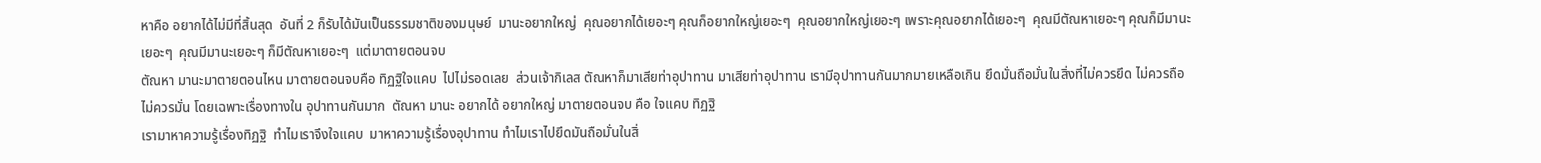หาคือ อยากได้ไม่มีที่สิ้นสุด  อันที่ 2 ก็รับได้มันเป็นธรรมชาติของมนุษย์  มานะอยากใหญ่  คุณอยากได้เยอะๆ คุณก็อยากใหญ่เยอะๆ  คุณอยากใหญ่เยอะๆ เพราะคุณอยากได้เยอะๆ  คุณมีตัณหาเยอะๆ คุณก็มีมานะเยอะๆ  คุณมีมานะเยอะๆ ก็มีตัณหาเยอะๆ  แต่มาตายตอนจบ
ตัณหา มานะมาตายตอนไหน มาตายตอนจบคือ ทิฏฐิใจแคบ  ไปไม่รอดเลย  ส่วนเจ้ากิเลส ตัณหาก็มาเสียท่าอุปาทาน มาเสียท่าอุปาทาน เรามีอุปาทานกันมากมายเหลือเกิน ยึดมั่นถือมั่นในสิ่งที่ไม่ควรยึด ไม่ควรถือ ไม่ควรมั่น โดยเฉพาะเรื่องทางใน อุปาทานกันมาก  ตัณหา มานะ อยากได้ อยากใหญ่ มาตายตอนจบ คือ ใจแคบ ทิฏฐิ
เรามาหาความรู้เรื่องทิฏฐิ  ทำไมเราจึงใจแคบ  มาหาความรู้เรื่องอุปาทาน ทำไมเราไปยึดมันถือมั่นในสิ่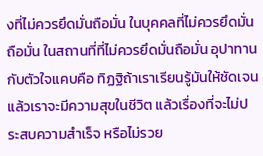งที่ไม่ควรยึดมั่นถือมั่น ในบุคคลที่ไม่ควรยึดมั่นถือมั่น ในสถานที่ที่ไม่ควรยึดมั่นถือมั่น อุปาทานกับตัวใจแคบคือ ทิฏฐิถ้าเราเรียนรู้มันให้ชัดเจน แล้วเราจะมีความสุขในชีวิต แล้วเรื่องที่จะไม่ประสบความสำเร็จ หรือไม่รวย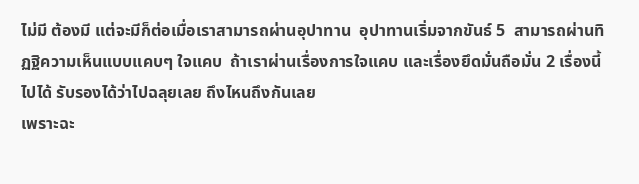ไม่มี ต้องมี แต่จะมีก็ต่อเมื่อเราสามารถผ่านอุปาทาน  อุปาทานเริ่มจากขันธ์ 5  สามารถผ่านทิฏฐิความเห็นแบบแคบๆ ใจแคบ  ถ้าเราผ่านเรื่องการใจแคบ และเรื่องยึดมั่นถือมั่น 2 เรื่องนี้ไปได้ รับรองได้ว่าไปฉลุยเลย ถึงไหนถึงกันเลย
เพราะฉะ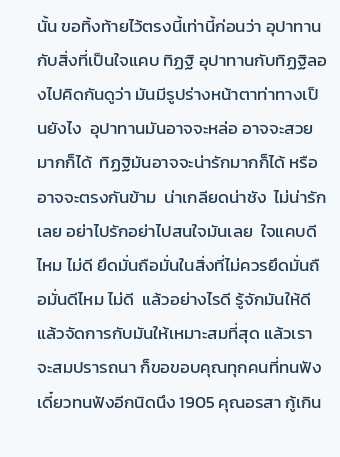นั้น ขอทิ้งท้ายไว้ตรงนี้เท่านี้ก่อนว่า อุปาทานกับสิ่งที่เป็นใจแคบ ทิฏฐิ อุปาทานกับทิฏฐิลองไปคิดกันดูว่า มันมีรูปร่างหน้าตาท่าทางเป็นยังไง  อุปาทานมันอาจจะหล่อ อาจจะสวยมากก็ได้  ทิฏฐิมันอาจจะน่ารักมากก็ได้ หรืออาจจะตรงกันข้าม  น่าเกลียดน่าชัง  ไม่น่ารักเลย อย่าไปรักอย่าไปสนใจมันเลย  ใจแคบดีไหม ไม่ดี ยึดมั่นถือมั่นในสิ่งที่ไม่ควรยึดมั่นถือมั่นดีไหม ไม่ดี  แล้วอย่างไรดี รู้จักมันให้ดี แล้วจัดการกับมันให้เหมาะสมที่สุด แล้วเราจะสมปรารถนา ก็ขอขอบคุณทุกคนที่ทนฟัง
เดี๋ยวทนฟังอีกนิดนึง 1905 คุณอรสา กู้เกิน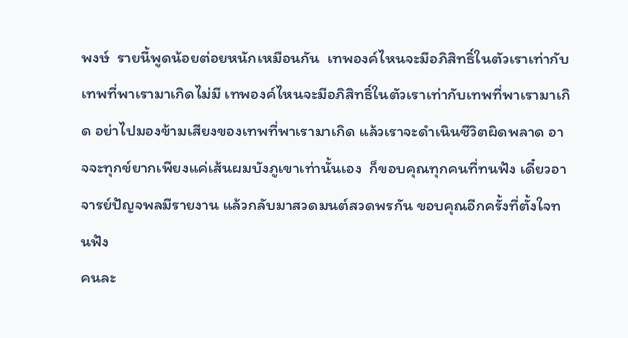พงษ์  รายนี้พูดน้อยต่อยหนักเหมือนกัน  เทพองค์ไหนจะมีอภิสิทธิ์ในตัวเราเท่ากับเทพที่พาเรามาเกิดไม่มี เทพองค์ไหนจะมีอภิสิทธิ์ในตัวเราเท่ากับเทพที่พาเรามาเกิด อย่าไปมองข้ามเสียงของเทพที่พาเรามาเกิด แล้วเราจะดำเนินชีวิตผิดพลาด อาจจะทุกข์ยากเพียงแค่เส้นผมบังภูเขาเท่านั้นเอง  ก็ขอบคุณทุกคนที่ทนฟัง เดี๋ยวอาจารย์ปัญจพลมีรายงาน แล้วกลับมาสวดมนต์สวดพรกัน ขอบคุณอีกครั้งที่ตั้งใจทนฟัง
คนละ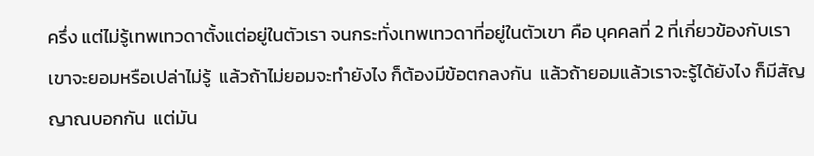ครึ่ง แต่ไม่รู้เทพเทวดาตั้งแต่อยู่ในตัวเรา จนกระทั่งเทพเทวดาที่อยู่ในตัวเขา คือ บุคคลที่ 2 ที่เกี่ยวข้องกับเรา เขาจะยอมหรือเปล่าไม่รู้  แล้วถ้าไม่ยอมจะทำยังไง ก็ต้องมีข้อตกลงกัน  แล้วถ้ายอมแล้วเราจะรู้ได้ยังไง ก็มีสัญญาณบอกกัน  แต่มัน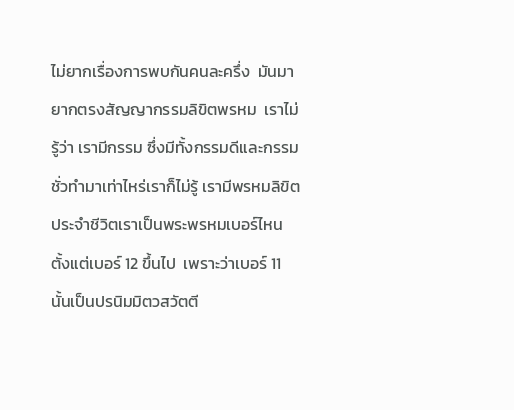ไม่ยากเรื่องการพบกันคนละครึ่ง  มันมายากตรงสัญญากรรมลิขิตพรหม  เราไม่รู้ว่า เรามีกรรม ซึ่งมีทั้งกรรมดีและกรรมชั่วทำมาเท่าไหร่เราก็ไม่รู้ เรามีพรหมลิขิตประจำชีวิตเราเป็นพระพรหมเบอร์ไหน ตั้งแต่เบอร์ 12 ขึ้นไป  เพราะว่าเบอร์ 11 นั้นเป็นปรนิมมิตวสวัตตี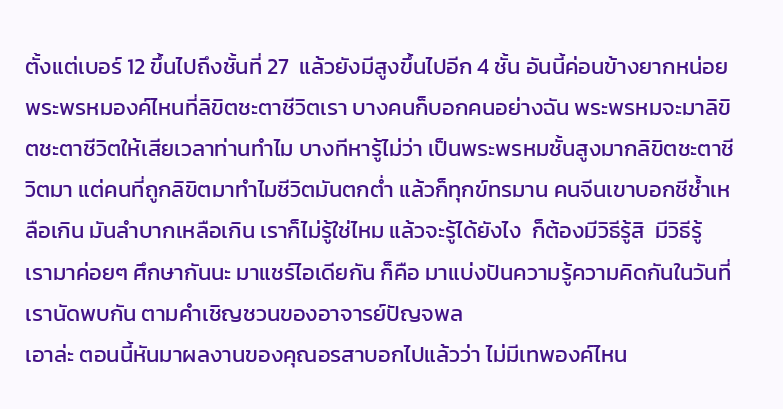ตั้งแต่เบอร์ 12 ขึ้นไปถึงชั้นที่ 27  แล้วยังมีสูงขึ้นไปอีก 4 ชั้น อันนี้ค่อนข้างยากหน่อย
พระพรหมองค์ไหนที่ลิขิตชะตาชีวิตเรา บางคนก็บอกคนอย่างฉัน พระพรหมจะมาลิขิตชะตาชีวิตให้เสียเวลาท่านทำไม บางทีหารู้ไม่ว่า เป็นพระพรหมชั้นสูงมากลิขิตชะตาชีวิตมา แต่คนที่ถูกลิขิตมาทำไมชีวิตมันตกต่ำ แล้วก็ทุกข์ทรมาน คนจีนเขาบอกชีช้ำเหลือเกิน มันลำบากเหลือเกิน เราก็ไม่รู้ใช่ไหม แล้วจะรู้ได้ยังไง  ก็ต้องมีวิธีรู้สิ  มีวิธีรู้  เรามาค่อยๆ ศึกษากันนะ มาแชร์ไอเดียกัน ก็คือ มาแบ่งปันความรู้ความคิดกันในวันที่เรานัดพบกัน ตามคำเชิญชวนของอาจารย์ปัญจพล
เอาล่ะ ตอนนี้หันมาผลงานของคุณอรสาบอกไปแล้วว่า ไม่มีเทพองค์ไหน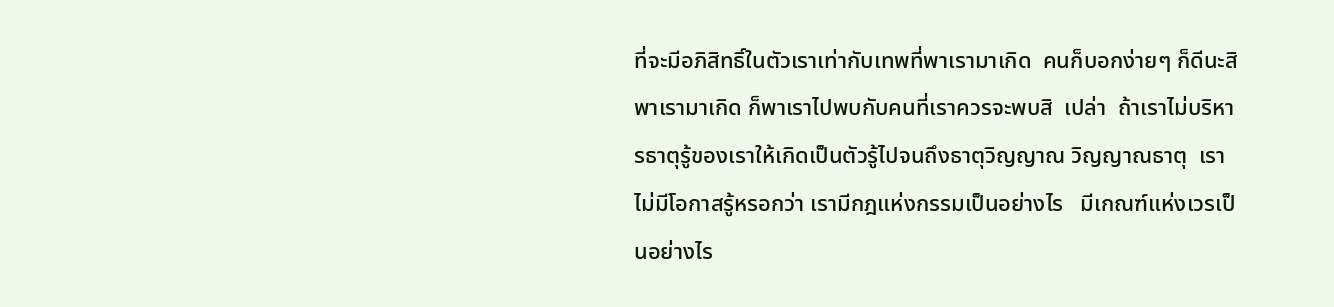ที่จะมีอภิสิทธิ์ในตัวเราเท่ากับเทพที่พาเรามาเกิด  คนก็บอกง่ายๆ ก็ดีนะสิ พาเรามาเกิด ก็พาเราไปพบกับคนที่เราควรจะพบสิ  เปล่า  ถ้าเราไม่บริหารธาตุรู้ของเราให้เกิดเป็นตัวรู้ไปจนถึงธาตุวิญญาณ วิญญาณธาตุ  เราไม่มีโอกาสรู้หรอกว่า เรามีกฎแห่งกรรมเป็นอย่างไร   มีเกณฑ์แห่งเวรเป็นอย่างไร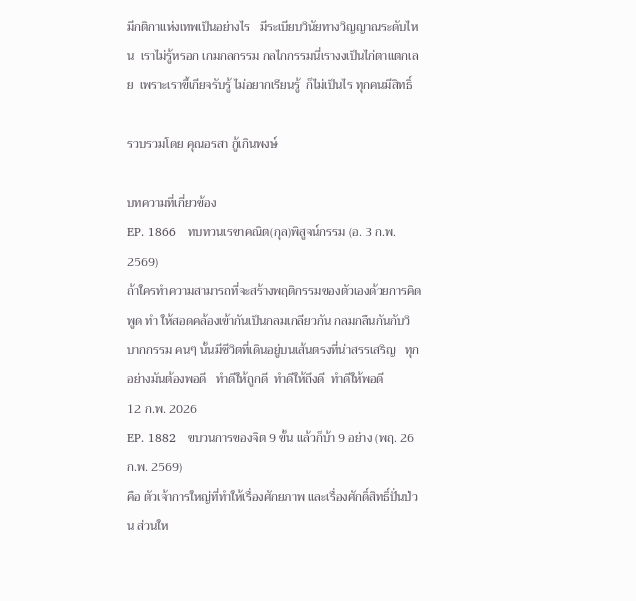มีกติกาแห่งเทพเป็นอย่างไร   มีระเบียบวินัยทางวิญญาณระดับไหน  เราไม่รู้หรอก เกมกลกรรม กลไกกรรมนี่เรางงเป็นไก่ตาแตกเลย  เพราะเราขี้เกียจรับรู้ ไม่อยากเรียนรู้  ก็ไม่เป็นไร ทุกคนมีสิทธิ์

รวบรวมโดย คุณอรสา กู้เกินพงษ์

บทความที่เกี่ยวข้อง
EP. 1866   ทบทวนเรขาคณิต(กุล)พิสูจน์กรรม (อ. 3 ก.พ. 2569)
ถ้าใครทำความสามารถที่จะสร้างพฤติกรรมของตัวเองด้วยการคิด พูด ทำ ให้สอดคล้องเข้ากันเป็นกลมเกลียวกัน กลมกลืนกันกับวิบากกรรม คนๆ นั้นมีชีวิตที่เดินอยู่บนเส้นตรงที่น่าสรรเสริญ   ทุกอย่างมันต้องพอดี   ทำดีให้ถูกดี  ทำดีให้ถึงดี  ทำดีให้พอดี
12 ก.พ. 2026
EP. 1882   ขบวนการของจิต 9 ขั้น แล้วก็บ้า 9 อย่าง (พฤ. 26 ก.พ. 2569)
คือ ตัวเจ้าการใหญ่ที่ทำให้เรื่องศักยภาพ และเรื่องศักดิ์สิทธิ์ปั่นป่วน ส่วนให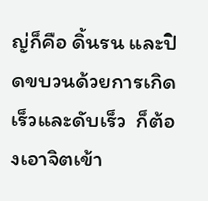ญ่ก็คือ ดิ้นรน และปิดขบวนด้วยการเกิดเร็วและดับเร็ว  ก็ต้องเอาจิตเข้า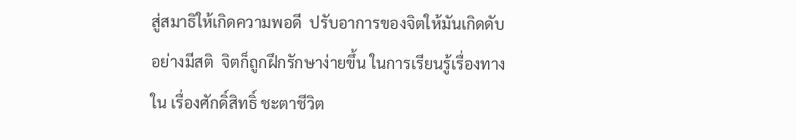สู่สมาธิให้เกิดความพอดี  ปรับอาการของจิตให้มันเกิดดับอย่างมีสติ  จิตก็ถูกฝึกรักษาง่ายขึ้น ในการเรียนรู้เรื่องทางใน เรื่องศักดิ์สิทธิ์ ชะตาชีวิต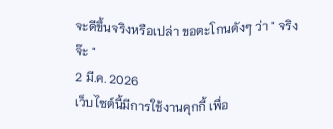จะดีขึ้นจริงหรือเปล่า ขอตะโกนดังๆ ว่า " จริงจ๊ะ "
2 มี.ค. 2026
เว็บไซต์นี้มีการใช้งานคุกกี้ เพื่อ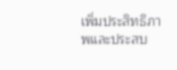เพิ่มประสิทธิภาพและประสบ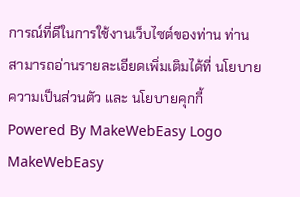การณ์ที่ดีในการใช้งานเว็บไซต์ของท่าน ท่านสามารถอ่านรายละเอียดเพิ่มเติมได้ที่ นโยบายความเป็นส่วนตัว และ นโยบายคุกกี้
Powered By MakeWebEasy Logo MakeWebEasy